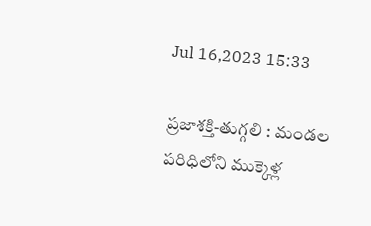Jul 16,2023 15:33

ప్రజాశక్తి-తుగ్గలి : మండల పరిధిలోని ముక్కెళ్ల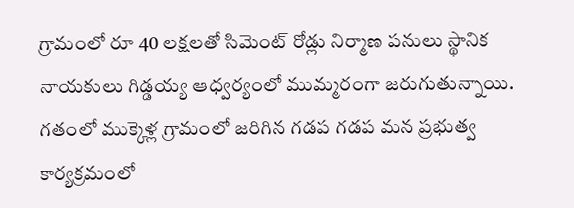గ్రామంలో రూ 40 లక్షలతో సిమెంట్ రోడ్లు నిర్మాణ పనులు స్థానిక నాయకులు గిడ్డయ్య ఆధ్వర్యంలో ముమ్మరంగా జరుగుతున్నాయి. గతంలో ముక్కెళ్ల గ్రామంలో జరిగిన గడప గడప మన ప్రభుత్వ కార్యక్రమంలో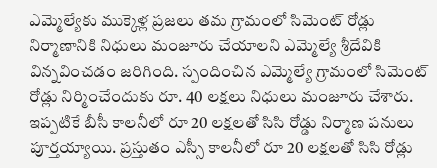ఎమ్మెల్యేకు ముక్కెళ్ల ప్రజలు తమ గ్రామంలో సిమెంట్ రోడ్లు నిర్మాణానికి నిధులు మంజూరు చేయాలని ఎమ్మెల్యే శ్రీదేవికి విన్నవించడం జరిగింది. స్పందించిన ఎమ్మెల్యే గ్రామంలో సిమెంట్ రోడ్లు నిర్మించేందుకు రూ. 40 లక్షలు నిధులు మంజూరు చేశారు. ఇప్పటికే బీసీ కాలనీలో రూ 20 లక్షలతో సిసి రోడ్డు నిర్మాణ పనులు పూర్తయ్యాయి. ప్రస్తుతం ఎస్సీ కాలనీలో రూ 20 లక్షలతో సిసి రోడ్లు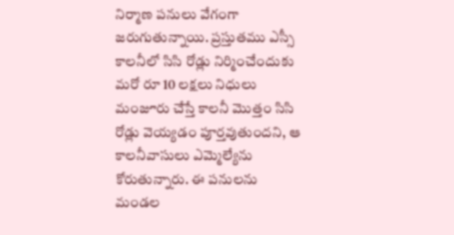నిర్మాణ పనులు వేగంగా జరుగుతున్నాయి. ప్రస్తుతము ఎస్సీ కాలనీలో సిసి రోడ్లు నిర్మించేందుకు మరో రూ 10 లక్షలు నిధులు మంజూరు చేస్తే కాలనీ మొత్తం సిసి రోడ్లు వెయ్యడం పూర్తవుతుందని, ఆ కాలనీవాసులు ఎమ్మెల్యేను కోరుతున్నారు. ఈ పనులను మండల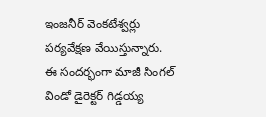ఇంజనీర్ వెంకటేశ్వర్లు పర్యవేక్షణ వేయిస్తున్నారు. ఈ సందర్భంగా మాజీ సింగల్ విండో డైరెక్టర్ గిడ్డయ్య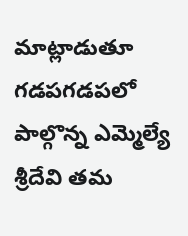మాట్లాడుతూ గడపగడపలో పాల్గొన్న ఎమ్మెల్యే శ్రీదేవి తమ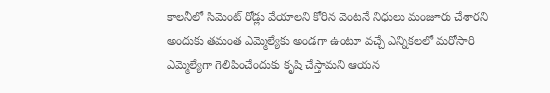కాలనీలో సిమెంట్ రోడ్లు వేయాలని కోరిన వెంటనే నిధులు మంజూరు చేశారని అందుకు తమంత ఎమ్మెల్యేకు అండగా ఉంటూ వచ్చే ఎన్నికలలో మరోసారి ఎమ్మెల్యేగా గెలిపించేందుకు కృషి చేస్తామని ఆయన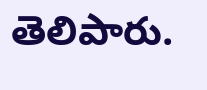తెలిపారు.